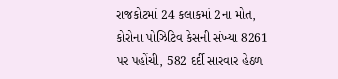રાજકોટમાં 24 કલાકમાં 2ના મોત, કોરોના પોઝિટિવ કેસની સંખ્યા 8261 પર પહોંચી, 582 દર્દી સારવાર હેઠળ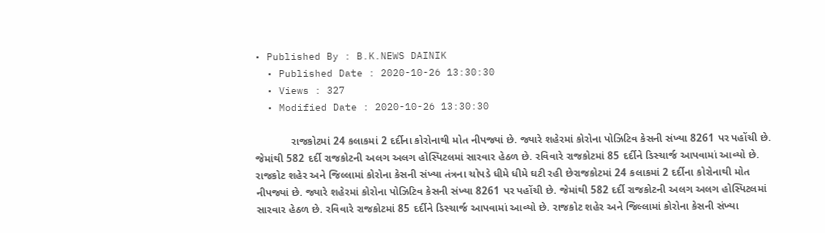• Published By : B.K.NEWS DAINIK
  • Published Date : 2020-10-26 13:30:30
  • Views : 327
  • Modified Date : 2020-10-26 13:30:30

            રાજકોટમાં 24 કલાકમાં 2 દર્દીના કોરોનાથી મોત નીપજ્યાં છે. જ્યારે શહેરમાં કોરોના પોઝિટિવ કેસની સંખ્યા 8261 પર પહોંચી છે. જેમાંથી 582 દર્દી રાજકોટની અલગ અલગ હોસ્પિટલમાં સારવાર હેઠળ છે. રવિવારે રાજકોટમાં 85 દર્દીને ડિસ્ચાર્જ આપવામાં આવ્યો છે. રાજકોટ શહેર અને જિલ્લામાં કોરોના કેસની સંખ્યા તંત્રના ચોપડે ધીમે ધીમે ઘટી રહી છેરાજકોટમાં 24 કલાકમાં 2 દર્દીના કોરોનાથી મોત નીપજ્યાં છે. જ્યારે શહેરમાં કોરોના પોઝિટિવ કેસની સંખ્યા 8261 પર પહોંચી છે. જેમાંથી 582 દર્દી રાજકોટની અલગ અલગ હોસ્પિટલમાં સારવાર હેઠળ છે. રવિવારે રાજકોટમાં 85 દર્દીને ડિસ્ચાર્જ આપવામાં આવ્યો છે. રાજકોટ શહેર અને જિલ્લામાં કોરોના કેસની સંખ્યા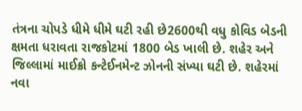તંત્રના ચોપડે ધીમે ધીમે ઘટી રહી છે2600થી વધુ કોવિડ બેડની ક્ષમતા ધરાવતા રાજકોટમાં 1800 બેડ ખાલી છે. શહેર અને જિલ્લામાં માઈક્રો કન્ટેઈનમેન્ટ ઝોનની સંખ્યા ઘટી છે. શહેરમાં નવા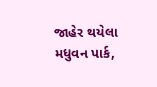જાહેર થયેલા મધુવન પાર્ક,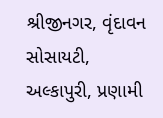શ્રીજીનગર, વૃંદાવન સોસાયટી, અલ્કાપુરી, પ્રણામી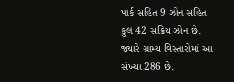પાર્ક સહિત 9 ઝોન સહિત કુલ 42 સક્રિય ઝોન છે. જ્યારે ગ્રામ્ય વિસ્તારોમાં આ સંખ્યા 286 છે.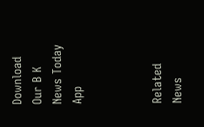Download Our B K News Today App



Related News